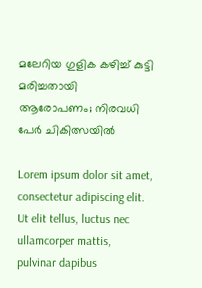മലേറിയ ഗുളിക കഴിച്ച് കുട്ടി മരിച്ചതായി ആരോപണം; നിരവധി പേര്‍ ചികിത്സയില്‍

Lorem ipsum dolor sit amet, consectetur adipiscing elit. Ut elit tellus, luctus nec ullamcorper mattis, pulvinar dapibus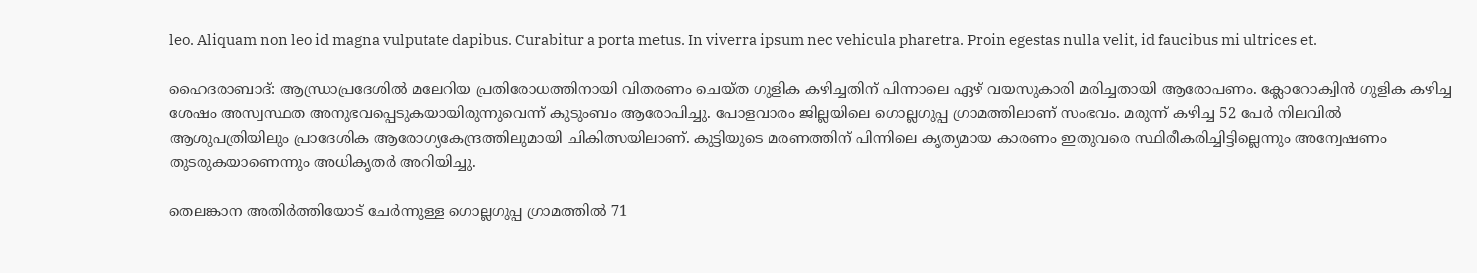leo. Aliquam non leo id magna vulputate dapibus. Curabitur a porta metus. In viverra ipsum nec vehicula pharetra. Proin egestas nulla velit, id faucibus mi ultrices et.

ഹൈദരാബാദ്: ആന്ധ്രാപ്രദേശില്‍ മലേറിയ പ്രതിരോധത്തിനായി വിതരണം ചെയ്ത ഗുളിക കഴിച്ചതിന് പിന്നാലെ ഏഴ് വയസുകാരി മരിച്ചതായി ആരോപണം. ക്ലോറോക്വിന്‍ ഗുളിക കഴിച്ച ശേഷം അസ്വസ്ഥത അനുഭവപ്പെടുകയായിരുന്നുവെന്ന് കുടുംബം ആരോപിച്ചു. പോളവാരം ജില്ലയിലെ ഗൊല്ലഗുപ്പ ഗ്രാമത്തിലാണ് സംഭവം. മരുന്ന് കഴിച്ച 52 പേര്‍ നിലവില്‍ ആശുപത്രിയിലും പ്രാദേശിക ആരോഗ്യകേന്ദ്രത്തിലുമായി ചികിത്സയിലാണ്. കുട്ടിയുടെ മരണത്തിന് പിന്നിലെ കൃത്യമായ കാരണം ഇതുവരെ സ്ഥിരീകരിച്ചിട്ടില്ലെന്നും അന്വേഷണം തുടരുകയാണെന്നും അധികൃതര്‍ അറിയിച്ചു.

തെലങ്കാന അതിര്‍ത്തിയോട് ചേര്‍ന്നുള്ള ഗൊല്ലഗുപ്പ ഗ്രാമത്തില്‍ 71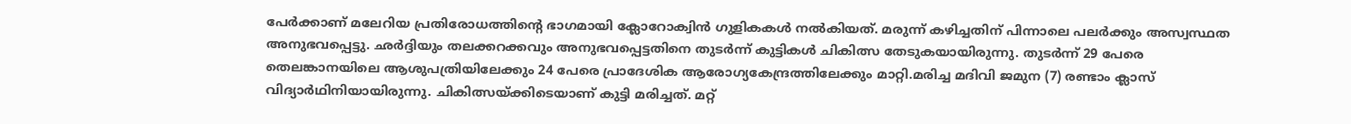പേര്‍ക്കാണ് മലേറിയ പ്രതിരോധത്തിന്റെ ഭാഗമായി ക്ലോറോക്വിന്‍ ഗുളികകള്‍ നല്‍കിയത്. മരുന്ന് കഴിച്ചതിന് പിന്നാലെ പലര്‍ക്കും അസ്വസ്ഥത അനുഭവപ്പെട്ടു. ഛര്‍ദ്ദിയും തലക്കറക്കവും അനുഭവപ്പെട്ടതിനെ തുടര്‍ന്ന് കുട്ടികള്‍ ചികിത്സ തേടുകയായിരുന്നു. തുടര്‍ന്ന് 29 പേരെ തെലങ്കാനയിലെ ആശുപത്രിയിലേക്കും 24 പേരെ പ്രാദേശിക ആരോഗ്യകേന്ദ്രത്തിലേക്കും മാറ്റി.മരിച്ച മദിവി ജമുന (7) രണ്ടാം ക്ലാസ് വിദ്യാര്‍ഥിനിയായിരുന്നു. ചികിത്സയ്ക്കിടെയാണ് കുട്ടി മരിച്ചത്. മറ്റ്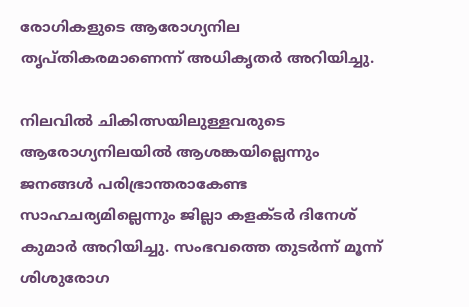രോഗികളുടെ ആരോഗ്യനില തൃപ്തികരമാണെന്ന് അധികൃതര്‍ അറിയിച്ചു.

നിലവില്‍ ചികിത്സയിലുള്ളവരുടെ ആരോഗ്യനിലയില്‍ ആശങ്കയില്ലെന്നും ജനങ്ങള്‍ പരിഭ്രാന്തരാകേണ്ട സാഹചര്യമില്ലെന്നും ജില്ലാ കളക്ടര്‍ ദിനേശ് കുമാര്‍ അറിയിച്ചു. സംഭവത്തെ തുടര്‍ന്ന് മൂന്ന് ശിശുരോഗ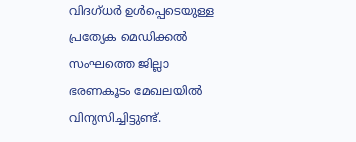വിദഗ്ധര്‍ ഉള്‍പ്പെടെയുള്ള പ്രത്യേക മെഡിക്കല്‍ സംഘത്തെ ജില്ലാ ഭരണകൂടം മേഖലയില്‍ വിന്യസിച്ചിട്ടുണ്ട്.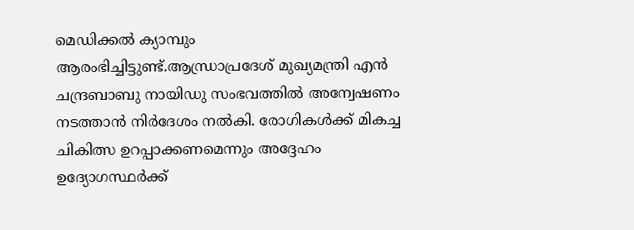മെഡിക്കല്‍ ക്യാമ്പും ആരംഭിച്ചിട്ടുണ്ട്.ആന്ധ്രാപ്രദേശ് മുഖ്യമന്ത്രി എന്‍ ചന്ദ്രബാബു നായിഡു സംഭവത്തില്‍ അന്വേഷണം നടത്താന്‍ നിര്‍ദേശം നല്‍കി. രോഗികള്‍ക്ക് മികച്ച ചികിത്സ ഉറപ്പാക്കണമെന്നും അദ്ദേഹം ഉദ്യോഗസ്ഥര്‍ക്ക്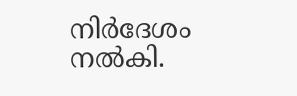നിര്‍ദേശം നല്‍കി.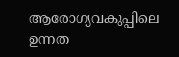ആരോഗ്യവകുപ്പിലെ ഉന്നത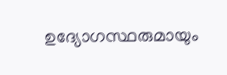ഉദ്യോഗസ്ഥരുമായും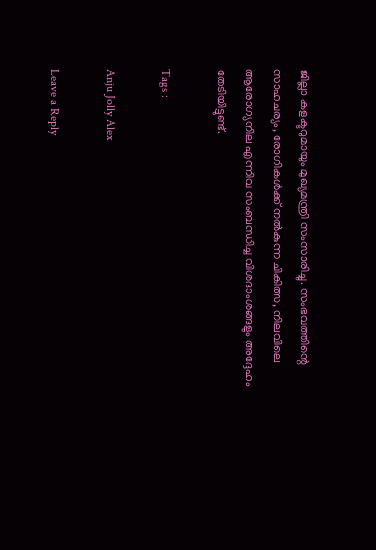ജില്ലാ കളക്ടറുമായും മുഖ്യമന്ത്രി സംസാരിച്ചു. സംഭവത്തിന്റെ സാഹചര്യം, രോഗികള്‍ക്ക് നല്‍കുന്ന ചികിത്സ, നിലവിലെ ആരോഗ്യനില എന്നിവ സംബന്ധിച്ച വിശദാംശങ്ങളും അദ്ദേഹം തേടിയിട്ടുണ്ട്.

Tags :

Anju Jolly Alex

Leave a Reply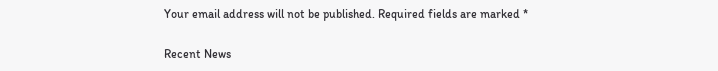Your email address will not be published. Required fields are marked *

Recent News